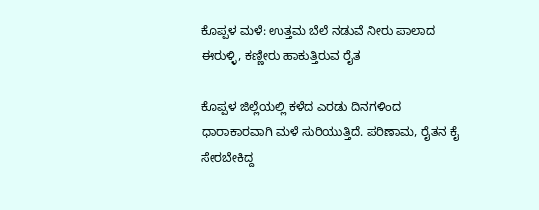ಕೊಪ್ಪಳ ಮಳೆ: ಉತ್ತಮ ಬೆಲೆ ನಡುವೆ ನೀರು ಪಾಲಾದ ಈರುಳ್ಳಿ, ಕಣ್ಣೀರು ಹಾಕುತ್ತಿರುವ ರೈತ

ಕೊಪ್ಪಳ ಜಿಲ್ಲೆಯಲ್ಲಿ ಕಳೆದ ಎರಡು ದಿನಗಳಿಂದ ಧಾರಾಕಾರವಾಗಿ ಮಳೆ ಸುರಿಯುತ್ತಿದೆ. ಪರಿಣಾಮ, ರೈತನ ಕೈ ಸೇರಬೇಕಿದ್ದ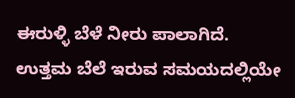ಈರುಳ್ಳಿ ಬೆಳೆ ನೀರು ಪಾಲಾಗಿದೆ. ಉತ್ತಮ ಬೆಲೆ ಇರುವ ಸಮಯದಲ್ಲಿಯೇ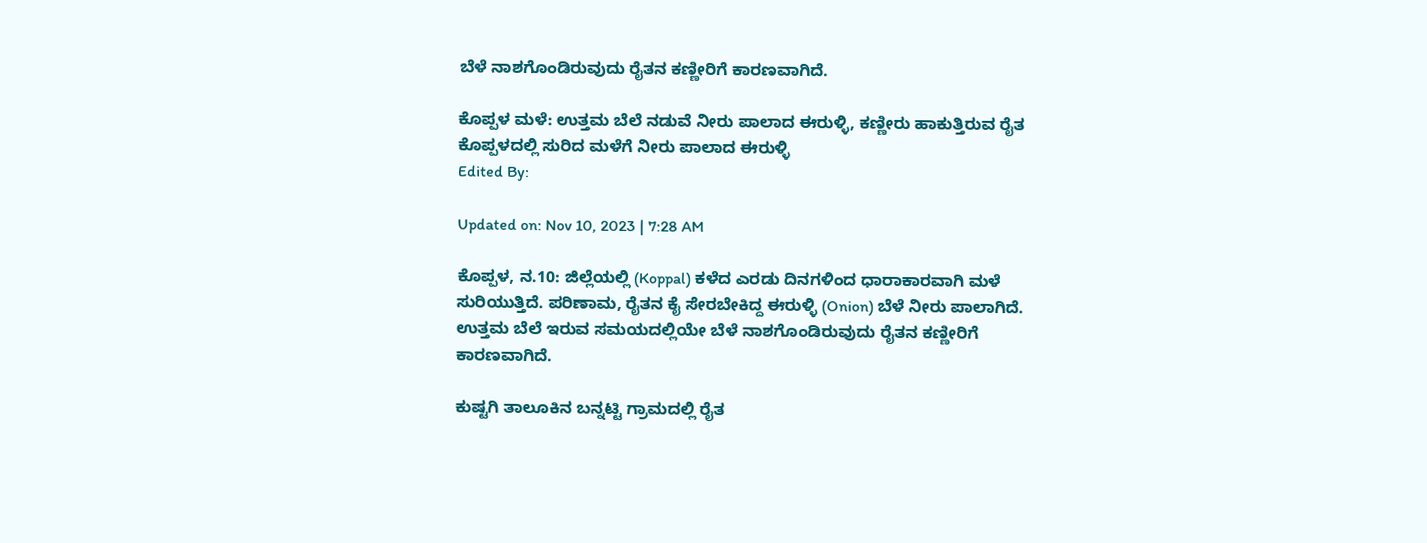ಬೆಳೆ ನಾಶಗೊಂಡಿರುವುದು ರೈತನ ಕಣ್ಣೀರಿಗೆ ಕಾರಣವಾಗಿದೆ.

ಕೊಪ್ಪಳ ಮಳೆ: ಉತ್ತಮ ಬೆಲೆ ನಡುವೆ ನೀರು ಪಾಲಾದ ಈರುಳ್ಳಿ, ಕಣ್ಣೀರು ಹಾಕುತ್ತಿರುವ ರೈತ
ಕೊಪ್ಪಳದಲ್ಲಿ ಸುರಿದ ಮಳೆಗೆ ನೀರು ಪಾಲಾದ ಈರುಳ್ಳಿ
Edited By:

Updated on: Nov 10, 2023 | 7:28 AM

ಕೊಪ್ಪಳ, ನ.10: ಜಿಲ್ಲೆಯಲ್ಲಿ (Koppal) ಕಳೆದ ಎರಡು ದಿನಗಳಿಂದ ಧಾರಾಕಾರವಾಗಿ ಮಳೆ ಸುರಿಯುತ್ತಿದೆ. ಪರಿಣಾಮ, ರೈತನ ಕೈ ಸೇರಬೇಕಿದ್ದ ಈರುಳ್ಳಿ (Onion) ಬೆಳೆ ನೀರು ಪಾಲಾಗಿದೆ. ಉತ್ತಮ ಬೆಲೆ ಇರುವ ಸಮಯದಲ್ಲಿಯೇ ಬೆಳೆ ನಾಶಗೊಂಡಿರುವುದು ರೈತನ ಕಣ್ಣೀರಿಗೆ ಕಾರಣವಾಗಿದೆ.

ಕುಷ್ಟಗಿ ತಾಲೂಕಿನ ಬನ್ನಟ್ಟಿ ಗ್ರಾಮದಲ್ಲಿ ರೈತ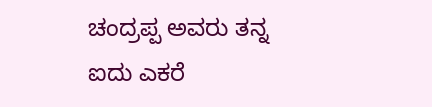ಚಂದ್ರಪ್ಪ ಅವರು ತನ್ನ ಐದು ಎಕರೆ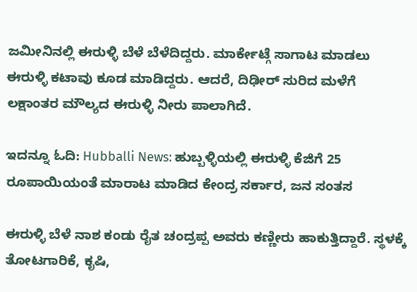ಜಮೀನಿನಲ್ಲಿ ಈರುಳ್ಳಿ ಬೆಳೆ ಬೆಳೆದಿದ್ದರು. ಮಾರ್ಕೇಟ್ಗೆ ಸಾಗಾಟ ಮಾಡಲು ಈರುಳ್ಳಿ ಕಟಾವು ಕೂಡ ಮಾಡಿದ್ದರು. ಆದರೆ, ದಿಢೀರ್ ಸುರಿದ ಮಳೆಗೆ ಲಕ್ಷಾಂತರ ಮೌಲ್ಯದ ಈರುಳ್ಳಿ ನೀರು ಪಾಲಾಗಿದೆ.

ಇದನ್ನೂ ಓದಿ: Hubballi News: ಹುಬ್ಬಳ್ಳಿಯಲ್ಲಿ ಈರುಳ್ಳಿ ಕೆಜಿಗೆ 25 ರೂಪಾಯಿಯಂತೆ ಮಾರಾಟ ಮಾಡಿದ ಕೇಂದ್ರ ಸರ್ಕಾರ, ಜನ ಸಂತಸ

ಈರುಳ್ಳಿ ಬೆಳೆ ನಾಶ ಕಂಡು ರೈತ ಚಂದ್ರಪ್ಪ ಅವರು ಕಣ್ಣೀರು ಹಾಕುತ್ತಿದ್ದಾರೆ. ಸ್ಥಳಕ್ಕೆ ತೋಟಗಾರಿಕೆ, ಕೃಷಿ,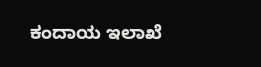ಕಂದಾಯ ಇಲಾಖೆ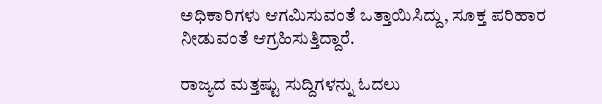ಅಧಿಕಾರಿಗಳು ಆಗಮಿಸುವಂತೆ ಒತ್ತಾಯಿಸಿದ್ದು, ಸೂಕ್ತ ಪರಿಹಾರ ನೀಡುವಂತೆ ಆಗ್ರಹಿಸುತ್ತಿದ್ದಾರೆ.

ರಾಜ್ಯದ ಮತ್ತಷ್ಟು ಸುದ್ದಿಗಳನ್ನು ಓದಲು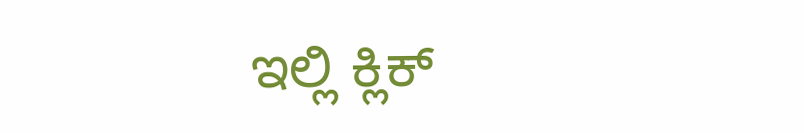ಇಲ್ಲಿ ಕ್ಲಿಕ್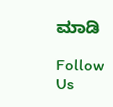ಮಾಡಿ

Follow Us